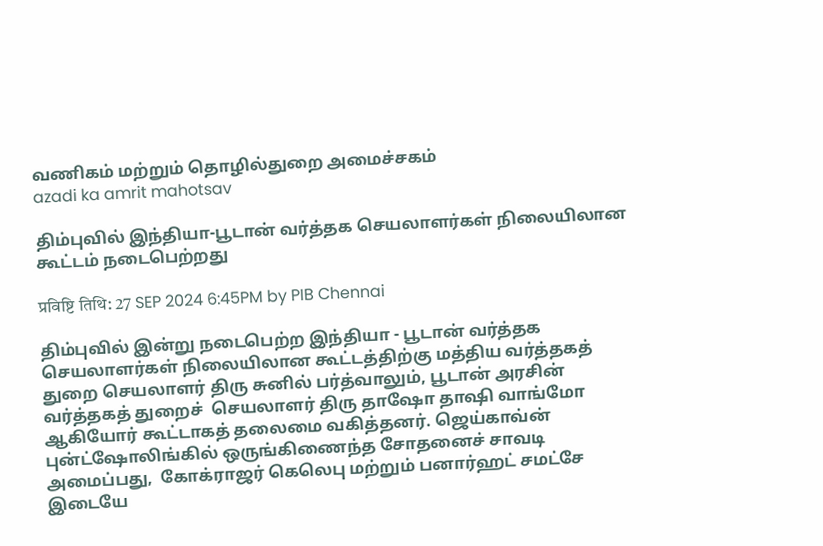வணிகம் மற்றும் தொழில்துறை அமைச்சகம்
azadi ka amrit mahotsav

திம்புவில் இந்தியா-பூடான் வர்த்தக செயலாளர்கள் நிலையிலான கூட்டம் நடைபெற்றது

प्रविष्टि तिथि: 27 SEP 2024 6:45PM by PIB Chennai

திம்புவில் இன்று நடைபெற்ற இந்தியா - பூடான் வர்த்தக செயலாளர்கள் நிலையிலான கூட்டத்திற்கு மத்திய வர்த்தகத் துறை செயலாளர் திரு சுனில் பர்த்வாலும், பூடான் அரசின் வர்த்தகத் துறைச்  செயலாளர் திரு தாஷோ தாஷி வாங்மோ ஆகியோர் கூட்டாகத் தலைமை வகித்தனர். ஜெய்காவ்ன் புன்ட்ஷோலிங்கில் ஒருங்கிணைந்த சோதனைச் சாவடி அமைப்பது,  கோக்ராஜர் கெலெபு மற்றும் பனார்ஹட் சமட்சே இடையே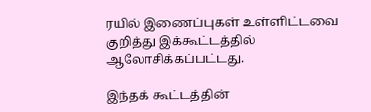ரயில் இணைப்புகள் உள்ளிட்டவை குறித்து இக்கூட்டத்தில் ஆலோசிக்கப்பட்டது.

இந்தக் கூட்டத்தின்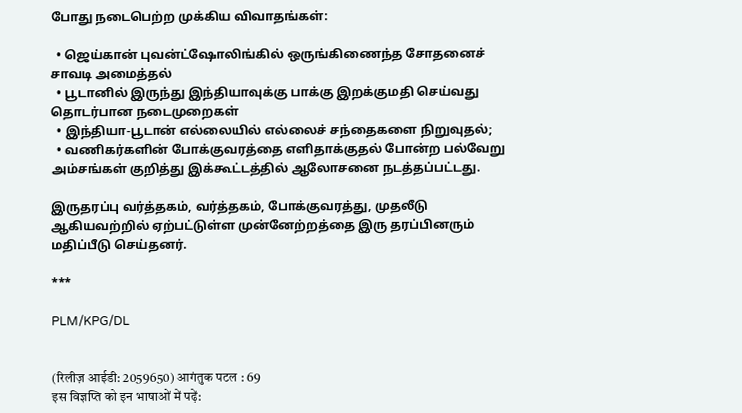போது நடைபெற்ற முக்கிய விவாதங்கள்:

  • ஜெய்கான் புவன்ட்ஷோலிங்கில் ஒருங்கிணைந்த சோதனைச் சாவடி அமைத்தல்
  • பூடானில் இருந்து இந்தியாவுக்கு பாக்கு இறக்குமதி செய்வது தொடர்பான நடைமுறைகள்
  • இந்தியா-பூடான் எல்லையில் எல்லைச் சந்தைகளை நிறுவுதல்;
  • வணிகர்களின் போக்குவரத்தை எளிதாக்குதல் போன்ற பல்வேறு அம்சங்கள் குறித்து இக்கூட்டத்தில் ஆலோசனை நடத்தப்பட்டது.

இருதரப்பு வர்த்தகம், வர்த்தகம், போக்குவரத்து, முதலீடு ஆகியவற்றில் ஏற்பட்டுள்ள முன்னேற்றத்தை இரு தரப்பினரும் மதிப்பீடு செய்தனர்.

***

PLM/KPG/DL


(रिलीज़ आईडी: 2059650) आगंतुक पटल : 69
इस विज्ञप्ति को इन भाषाओं में पढ़ें: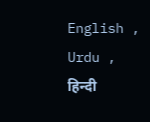English , Urdu , हिन्दी